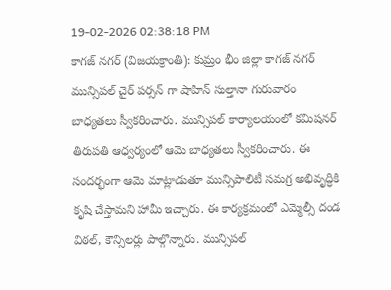19-02-2026 02:38:18 PM
కాగజ్ నగర్ (విజయక్రాంతి): కుమ్రం భీం జిల్లా కాగజ్ నగర్ మున్సిపల్ చైర్ పర్సన్ గా షాహిన్ సుల్తానా గురువారం బాధ్యతలు స్వీకరించారు. మున్సిపల్ కార్యాలయంలో కమిషనర్ తిరుపతి ఆధ్వర్యంలో ఆమె బాధ్యతలు స్వీకరించారు. ఈ సందర్భంగా ఆమె మాట్లాడుతూ మున్సిపాలిటీ సమగ్ర అభివృద్ధికి కృషి చేస్తామని హామీ ఇచ్చారు. ఈ కార్యక్రమంలో ఎమ్మెల్సీ దండ విఠల్, కౌన్సిలర్లు పాల్గొన్నారు. మున్సిపల్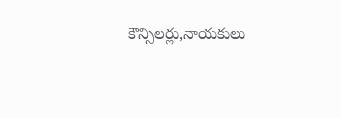కౌన్సిలర్లు,నాయకులు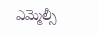ఎమ్మెల్సీ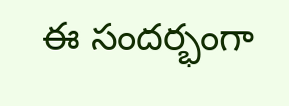ఈ సందర్భంగా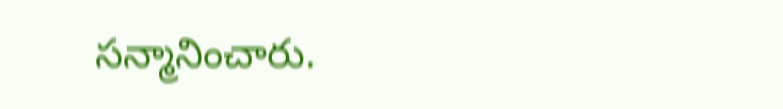సన్మానించారు.